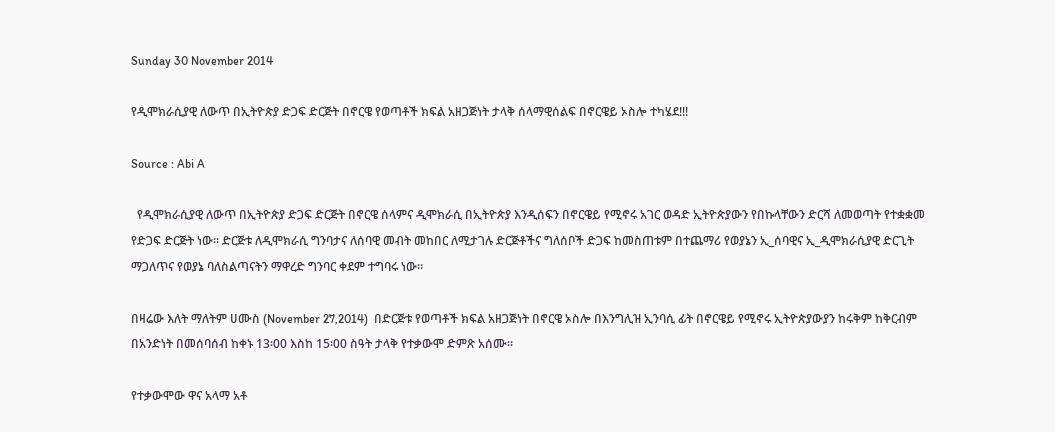Sunday 30 November 2014

የዲሞክራሲያዊ ለውጥ በኢትዮጵያ ድጋፍ ድርጅት በኖርዌ የወጣቶች ክፍል አዘጋጅነት ታላቅ ሰላማዊሰልፍ በኖርዌይ ኦስሎ ተካሄደ!!!

Source : Abi A

  የዲሞክራሲያዊ ለውጥ በኢትዮጵያ ድጋፍ ድርጅት በኖርዌ ሰላምና ዲሞክራሲ በኢትዮጵያ እንዲሰፍን በኖርዌይ የሚኖሩ አገር ወዳድ ኢትዮጵያውን የበኩላቸውን ድርሻ ለመወጣት የተቋቋመ የድጋፍ ድርጅት ነው። ድርጅቱ ለዲሞክራሲ ግንባታና ለሰባዊ መብት መከበር ለሚታገሉ ድርጅቶችና ግለሰቦች ድጋፍ ከመስጠቱም በተጨማሪ የወያኔን ኢ_ሰባዊና ኢ_ዲሞክራሲያዊ ድርጊት ማጋለጥና የወያኔ ባለስልጣናትን ማዋረድ ግንባር ቀደም ተግባሩ ነው።

በዛሬው እለት ማለትም ሀሙስ (November 27,2014)  በድርጅቱ የወጣቶች ክፍል አዘጋጅነት በኖርዌ ኦስሎ በእንግሊዝ ኢንባሲ ፊት በኖርዌይ የሚኖሩ ኢትዮጵያውያን ከሩቅም ከቅርብም በአንድነት በመሰባሰብ ከቀኑ 13፡00 እስከ 15፡00 ስዓት ታላቅ የተቃውሞ ድምጽ አሰሙ።

የተቃውሞው ዋና አላማ አቶ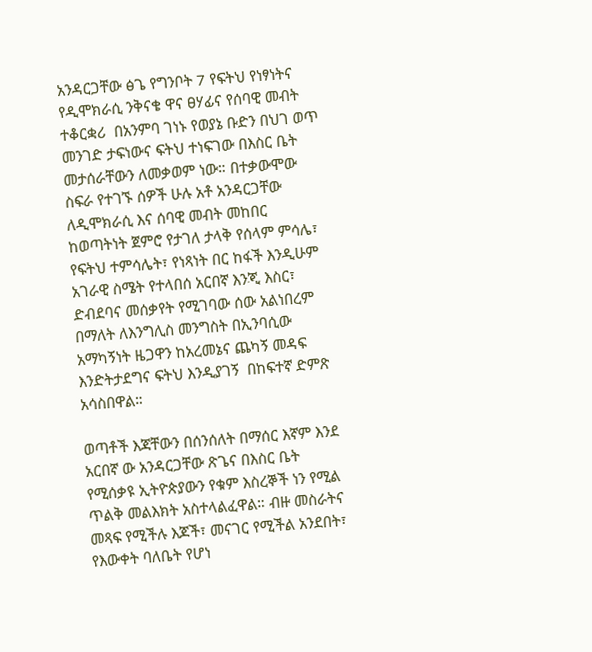አንዳርጋቸው ፅጌ የግንቦት 7 የፍትህ የነፃነትና የዲሞክራሲ ንቅናቄ ዋና ፀሃፊና የሰባዊ መብት ተቆርቋሪ  በአንምባ ገነኑ የወያኔ ቡድን በህገ ወጥ መንገድ ታፍነውና ፍትህ ተነፍገው በእስር ቤት መታሰራቸውን ለመቃወም ነው። በተቃውሞው ስፍራ የተገኙ ሰዎች ሁሉ አቶ አንዳርጋቸው ለዲሞክራሲ እና ሰባዊ መብት መከበር ከወጣትነት ጀምሮ የታገለ ታላቅ የሰላም ምሳሌ፣ የፍትህ ተምሳሌት፣ የነጻነት በር ከፋች እንዲሁም አገራዊ ስሜት የተላበሰ አርበኛ እንጂ እስር፣ ድብደባና መሰቃየት የሚገባው ሰው አልነበረም በማለት ለእንግሊስ መንግስት በኢንባሲው አማካኝነት ዜጋዋን ከአረመኔና ጨካኝ መዳፍ እንድትታደግና ፍትህ እንዲያገኝ  በከፍተኛ ድምጽ አሳስበዋል።

ወጣቶች እጃቸውን በሰንሰለት በማሰር እኛም እንደ አርበኛ ው አንዳርጋቸው ጽጌና በእስር ቤት የሚሰቃዩ ኢትዮጵያውን የቁም እስረኞች ነን የሚል ጥልቅ መልእክት አስተላልፈዋል። ብዙ መስራትና መጻፍ የሚችሉ እጆች፣ መናገር የሚችል አንደበት፣ የእውቀት ባለቤት የሆነ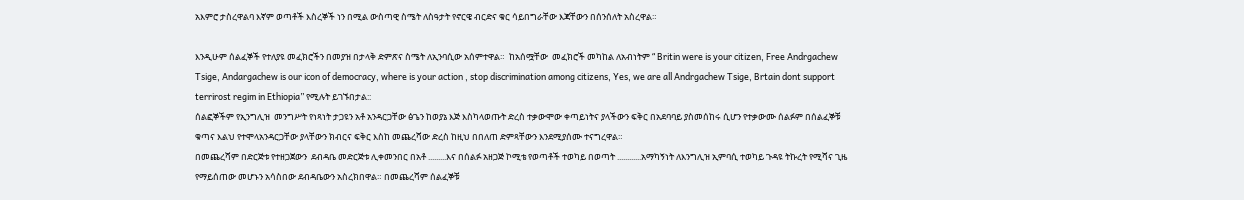አእምሮ ታስረዋልባ እኛም ወጣቶች እስረኞች ነን በሚል ውስጣዊ ስሜት ለስዓታት የኖርዌ ብርድና ቁር ሳይበግራቸው እጃቸውን በሰንሰለት አስረዋል።

እንዲሁም ሰልፈኞች የተለያዩ መፈክሮችን በመያዝ በታላቅ ድምጽና ስሜት ለኢንባሲው አሰምተዋል።  ከአሰሟቸው  መፈክሮች መካከል ለአብነትም “ Britin were is your citizen, Free Andrgachew Tsige, Andargachew is our icon of democracy, where is your action , stop discrimination among citizens, Yes, we are all Andrgachew Tsige, Brtain dont support terrirost regim in Ethiopia” የሚሉት ይገኙበታል::
ሰልፎኞችም የኢንግሊዝ  መንግሥት የነጻነት ታጋዩን አቶ አንዳርጋቸው ፅጌን ከወያኔ እጅ እስካላወጡት ድረስ ተቃውሞው ቀጣይነትና ያላችውን ፍቅር በአደባባይ ያስመሰከሩ ሲሆን የተቃውሙ ሰልፉም በሰልፈኞቹ ቁጣና እልህ የተሞላአንዳርጋቸው ያላቸውን ክብርና ፍቅር እስከ መጨረሻው ድረስ ከዚህ በበለጠ ድምጻቸውን እንደሚያሰሙ ተናግረዋል።
በመጨረሻም በድርጅቱ የተዘጋጀውን  ደብዳቤ መድርጅቱ ሊቀመንበር በአቶ .........እና በሰልፉ አዘጋጅ ኮሚቴ የወጣቶች ተወካይ በወጣት ............አማካኝነት ለእንግሊዝ ኢምባሲ ተወካይ ጉዳዩ ትኩረት የሚሻና ጊዜ የማይሰጠው መሆኑን አሳስበው ደብዳቤውን አስረክበዋል። በመጨረሻም ሰልፈኞቹ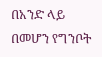በአንድ ላይ በመሆን የግንቦት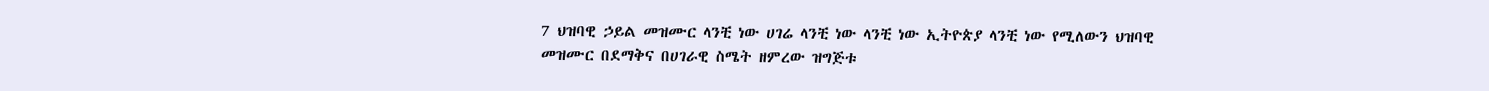7 ህዝባዊ ኃይል መዝሙር ላንቺ ነው ሀገሬ ላንቺ ነው ላንቺ ነው ኢትዮጵያ ላንቺ ነው የሚለውን ህዝባዊ መዝሙር በደማቅና በሀገራዊ ስሜት ዘምረው ዝግጅቱ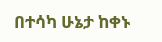በተሳካ ሁኔታ ከቀኑ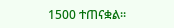1500 ተጠናቋል።